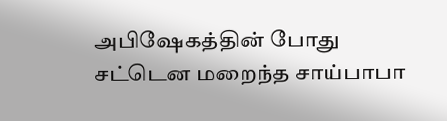அபிஷேகத்தின் போது சட்டென மறைந்த சாய்பாபா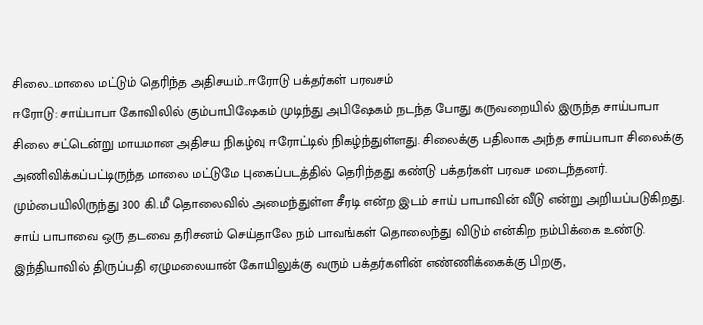சிலை..மாலை மட்டும் தெரிந்த அதிசயம்..ஈரோடு பக்தர்கள் பரவசம்
ஈரோடு: சாய்பாபா கோவிலில் கும்பாபிஷேகம் முடிந்து அபிஷேகம் நடந்த போது கருவறையில் இருந்த சாய்பாபா சிலை சட்டென்று மாயமான அதிசய நிகழ்வு ஈரோட்டில் நிகழ்ந்துள்ளது. சிலைக்கு பதிலாக அந்த சாய்பாபா சிலைக்கு அணிவிக்கப்பட்டிருந்த மாலை மட்டுமே புகைப்படத்தில் தெரிந்தது கண்டு பக்தர்கள் பரவச மடைந்தனர்.
மும்பையிலிருந்து 300 கி.மீ தொலைவில் அமைந்துள்ள சீரடி என்ற இடம் சாய் பாபாவின் வீடு என்று அறியப்படுகிறது. சாய் பாபாவை ஒரு தடவை தரிசனம் செய்தாலே நம் பாவங்கள் தொலைந்து விடும் என்கிற நம்பிக்கை உண்டு. இந்தியாவில் திருப்பதி ஏழுமலையான் கோயிலுக்கு வரும் பக்தர்களின் எண்ணிக்கைக்கு பிறகு,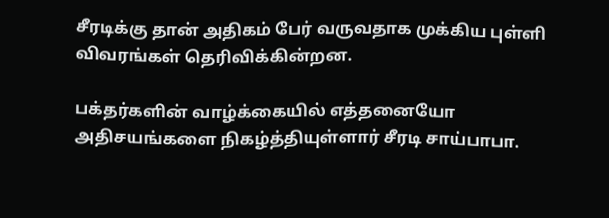சீரடிக்கு தான் அதிகம் பேர் வருவதாக முக்கிய புள்ளி விவரங்கள் தெரிவிக்கின்றன.

பக்தர்களின் வாழ்க்கையில் எத்தனையோ அதிசயங்களை நிகழ்த்தியுள்ளார் சீரடி சாய்பாபா.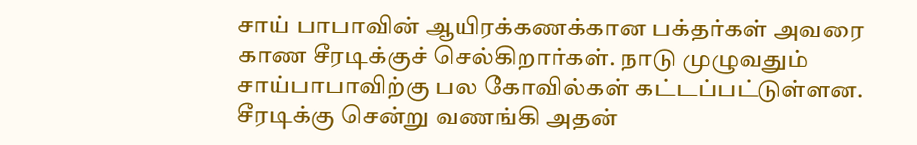சாய் பாபாவின் ஆயிரக்கணக்கான பக்தர்கள் அவரை காண சீரடிக்குச் செல்கிறார்கள். நாடு முழுவதும் சாய்பாபாவிற்கு பல கோவில்கள் கட்டப்பட்டுள்ளன. சீரடிக்கு சென்று வணங்கி அதன்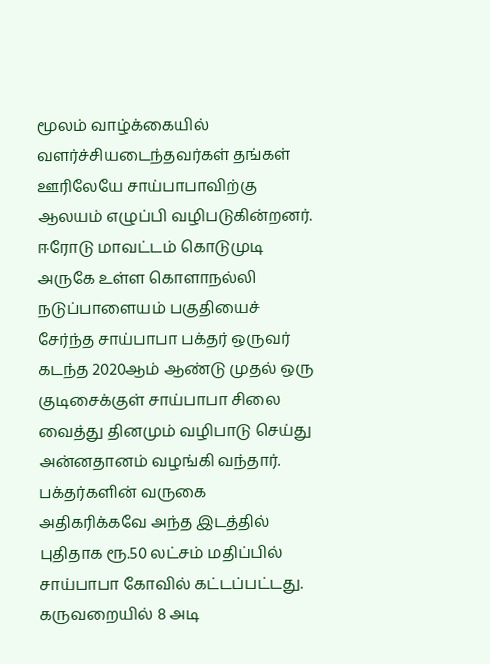மூலம் வாழ்க்கையில் வளர்ச்சியடைந்தவர்கள் தங்கள் ஊரிலேயே சாய்பாபாவிற்கு ஆலயம் எழுப்பி வழிபடுகின்றனர்.
ஈரோடு மாவட்டம் கொடுமுடி அருகே உள்ள கொளாநல்லி நடுப்பாளையம் பகுதியைச் சேர்ந்த சாய்பாபா பக்தர் ஒருவர் கடந்த 2020ஆம் ஆண்டு முதல் ஒரு குடிசைக்குள் சாய்பாபா சிலை வைத்து தினமும் வழிபாடு செய்து அன்னதானம் வழங்கி வந்தார். பக்தர்களின் வருகை அதிகரிக்கவே அந்த இடத்தில் புதிதாக ரூ.50 லட்சம் மதிப்பில் சாய்பாபா கோவில் கட்டப்பட்டது.
கருவறையில் 8 அடி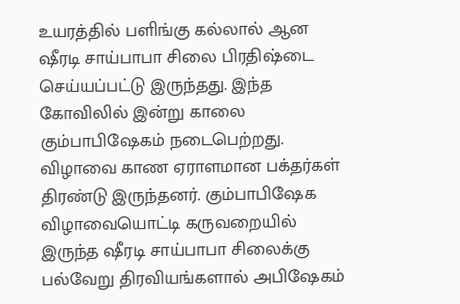உயரத்தில் பளிங்கு கல்லால் ஆன ஷீரடி சாய்பாபா சிலை பிரதிஷ்டை செய்யப்பட்டு இருந்தது. இந்த கோவிலில் இன்று காலை கும்பாபிஷேகம் நடைபெற்றது. விழாவை காண ஏராளமான பக்தர்கள் திரண்டு இருந்தனர். கும்பாபிஷேக விழாவையொட்டி கருவறையில் இருந்த ஷீரடி சாய்பாபா சிலைக்கு பல்வேறு திரவியங்களால் அபிஷேகம்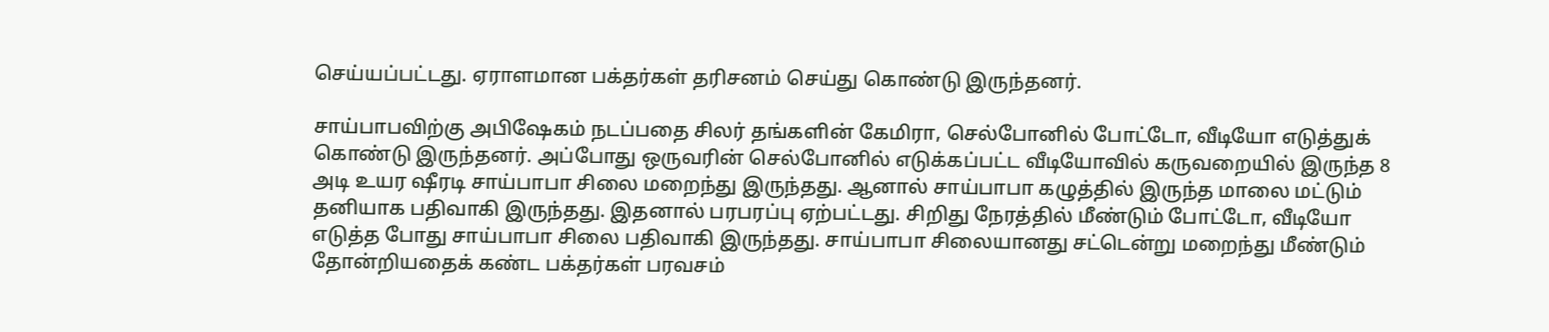செய்யப்பட்டது. ஏராளமான பக்தர்கள் தரிசனம் செய்து கொண்டு இருந்தனர்.

சாய்பாபவிற்கு அபிஷேகம் நடப்பதை சிலர் தங்களின் கேமிரா, செல்போனில் போட்டோ, வீடியோ எடுத்துக் கொண்டு இருந்தனர். அப்போது ஒருவரின் செல்போனில் எடுக்கப்பட்ட வீடியோவில் கருவறையில் இருந்த 8 அடி உயர ஷீரடி சாய்பாபா சிலை மறைந்து இருந்தது. ஆனால் சாய்பாபா கழுத்தில் இருந்த மாலை மட்டும் தனியாக பதிவாகி இருந்தது. இதனால் பரபரப்பு ஏற்பட்டது. சிறிது நேரத்தில் மீண்டும் போட்டோ, வீடியோ எடுத்த போது சாய்பாபா சிலை பதிவாகி இருந்தது. சாய்பாபா சிலையானது சட்டென்று மறைந்து மீண்டும் தோன்றியதைக் கண்ட பக்தர்கள் பரவசம்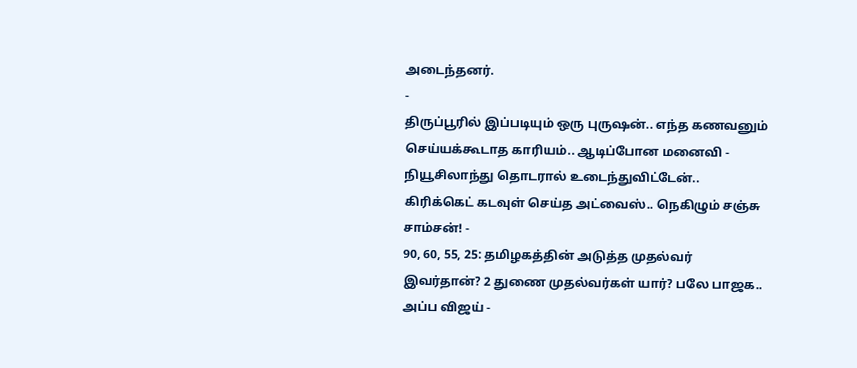அடைந்தனர்.
-
திருப்பூரில் இப்படியும் ஒரு புருஷன்.. எந்த கணவனும் செய்யக்கூடாத காரியம்.. ஆடிப்போன மனைவி -
நியூசிலாந்து தொடரால் உடைந்துவிட்டேன்.. கிரிக்கெட் கடவுள் செய்த அட்வைஸ்.. நெகிழும் சஞ்சு சாம்சன்! -
90, 60, 55, 25: தமிழகத்தின் அடுத்த முதல்வர் இவர்தான்? 2 துணை முதல்வர்கள் யார்? பலே பாஜக.. அப்ப விஜய் -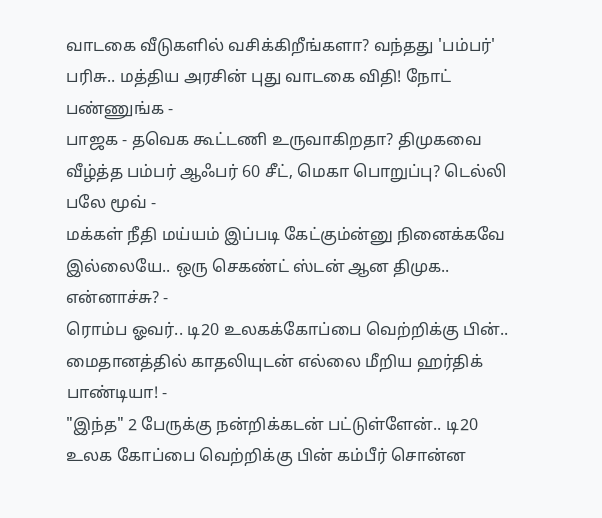வாடகை வீடுகளில் வசிக்கிறீங்களா? வந்தது 'பம்பர்' பரிசு.. மத்திய அரசின் புது வாடகை விதி! நோட் பண்ணுங்க -
பாஜக - தவெக கூட்டணி உருவாகிறதா? திமுகவை வீழ்த்த பம்பர் ஆஃபர் 60 சீட், மெகா பொறுப்பு? டெல்லி பலே மூவ் -
மக்கள் நீதி மய்யம் இப்படி கேட்கும்ன்னு நினைக்கவே இல்லையே.. ஒரு செகண்ட் ஸ்டன் ஆன திமுக.. என்னாச்சு? -
ரொம்ப ஓவர்.. டி20 உலகக்கோப்பை வெற்றிக்கு பின்.. மைதானத்தில் காதலியுடன் எல்லை மீறிய ஹர்திக் பாண்டியா! -
"இந்த" 2 பேருக்கு நன்றிக்கடன் பட்டுள்ளேன்.. டி20 உலக கோப்பை வெற்றிக்கு பின் கம்பீர் சொன்ன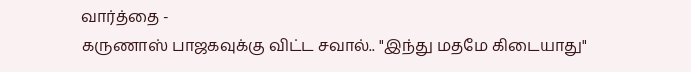வார்த்தை -
கருணாஸ் பாஜகவுக்கு விட்ட சவால்.. "இந்து மதமே கிடையாது"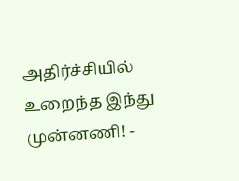அதிர்ச்சியில் உறைந்த இந்து முன்னணி! -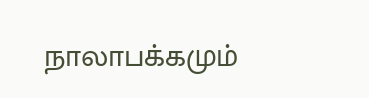நாலாபக்கமும்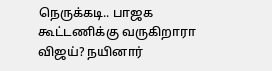நெருக்கடி.. பாஜக கூட்டணிக்கு வருகிறாரா விஜய்? நயினார்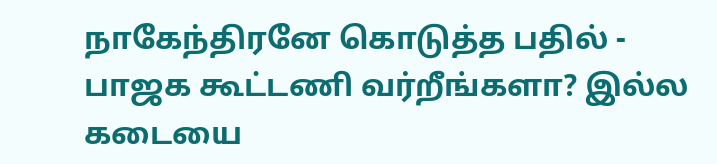நாகேந்திரனே கொடுத்த பதில் -
பாஜக கூட்டணி வர்றீங்களா? இல்ல கடையை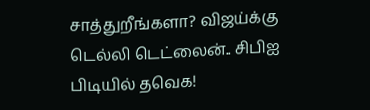சாத்துறீங்களா? விஜய்க்கு டெல்லி டெட்லைன்.. சிபிஐ பிடியில் தவெக!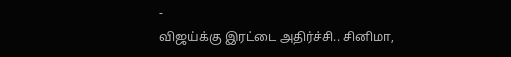-
விஜய்க்கு இரட்டை அதிர்ச்சி.. சினிமா,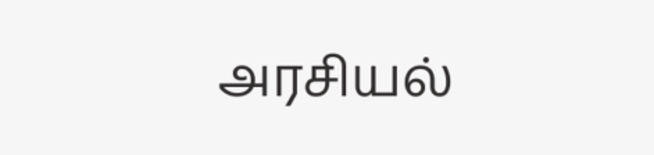அரசியல்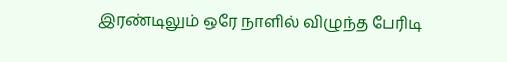இரண்டிலும் ஒரே நாளில் விழுந்த பேரிடி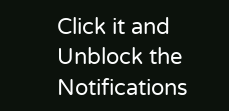Click it and Unblock the Notifications